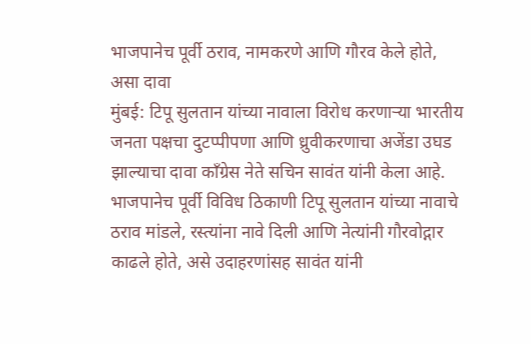भाजपानेच पूर्वी ठराव, नामकरणे आणि गौरव केले होते, असा दावा
मुंबई: टिपू सुलतान यांच्या नावाला विरोध करणाऱ्या भारतीय जनता पक्षचा दुटप्पीपणा आणि ध्रुवीकरणाचा अजेंडा उघड झाल्याचा दावा काँग्रेस नेते सचिन सावंत यांनी केला आहे. भाजपानेच पूर्वी विविध ठिकाणी टिपू सुलतान यांच्या नावाचे ठराव मांडले, रस्त्यांना नावे दिली आणि नेत्यांनी गौरवोद्गार काढले होते, असे उदाहरणांसह सावंत यांनी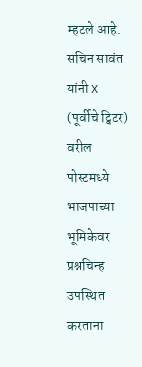म्हटले आहे.
सचिन सावंत यांनी X (पूर्वीचे ट्विटर) वरील पोस्टमध्ये भाजपाच्या भूमिकेवर प्रश्नचिन्ह उपस्थित करताना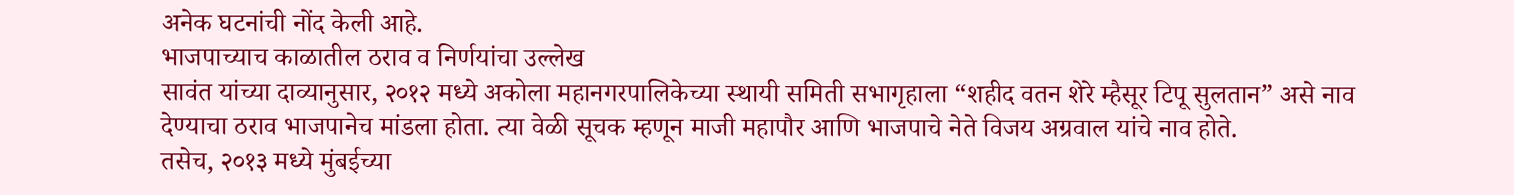अनेक घटनांची नोंद केली आहे.
भाजपाच्याच काळातील ठराव व निर्णयांचा उल्लेख
सावंत यांच्या दाव्यानुसार, २०१२ मध्ये अकोला महानगरपालिकेच्या स्थायी समिती सभागृहाला “शहीद वतन शेरे म्हैसूर टिपू सुलतान” असे नाव देण्याचा ठराव भाजपानेच मांडला होता. त्या वेळी सूचक म्हणून माजी महापौर आणि भाजपाचे नेते विजय अग्रवाल यांचे नाव होते.
तसेच, २०१३ मध्ये मुंबईच्या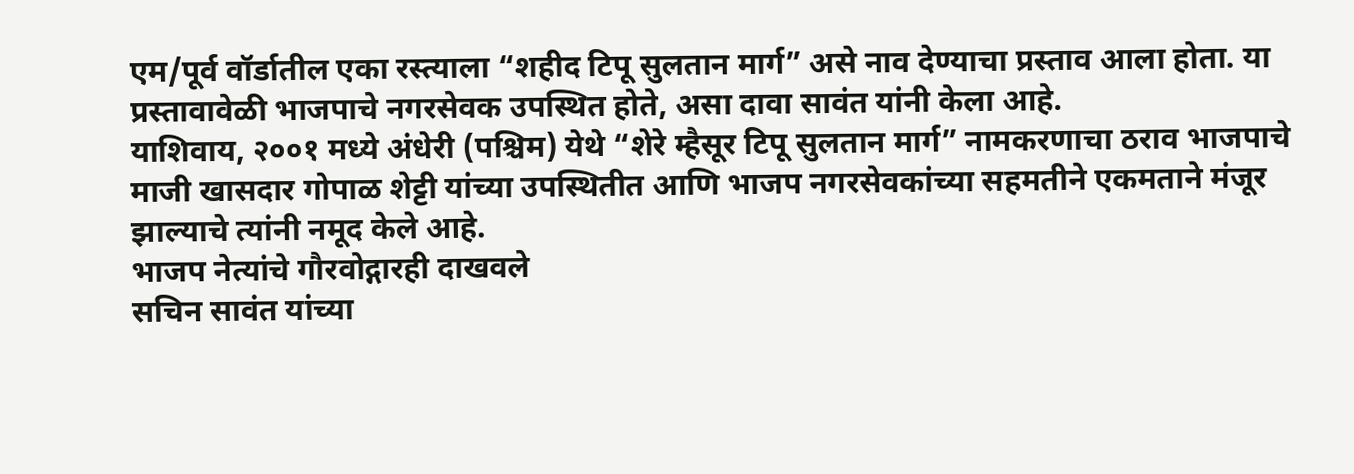एम/पूर्व वॉर्डातील एका रस्त्याला “शहीद टिपू सुलतान मार्ग” असे नाव देण्याचा प्रस्ताव आला होता. या प्रस्तावावेळी भाजपाचे नगरसेवक उपस्थित होते, असा दावा सावंत यांनी केला आहे.
याशिवाय, २००१ मध्ये अंधेरी (पश्चिम) येथे “शेरे म्हैसूर टिपू सुलतान मार्ग” नामकरणाचा ठराव भाजपाचे माजी खासदार गोपाळ शेट्टी यांच्या उपस्थितीत आणि भाजप नगरसेवकांच्या सहमतीने एकमताने मंजूर झाल्याचे त्यांनी नमूद केले आहे.
भाजप नेत्यांचे गौरवोद्गारही दाखवले
सचिन सावंत यांच्या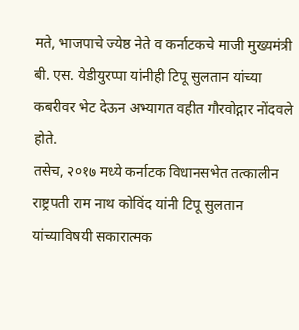मते, भाजपाचे ज्येष्ठ नेते व कर्नाटकचे माजी मुख्यमंत्री बी. एस. येडीयुरप्पा यांनीही टिपू सुलतान यांच्या कबरीवर भेट देऊन अभ्यागत वहीत गौरवोद्गार नोंदवले होते.
तसेच, २०१७ मध्ये कर्नाटक विधानसभेत तत्कालीन राष्ट्रपती राम नाथ कोविंद यांनी टिपू सुलतान यांच्याविषयी सकारात्मक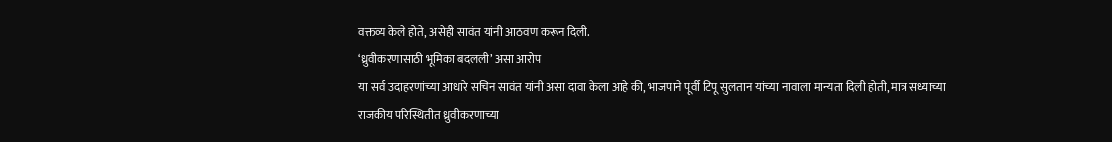वक्तव्य केले होते, असेही सावंत यांनी आठवण करून दिली.
‘ध्रुवीकरणासाठी भूमिका बदलली’ असा आरोप
या सर्व उदाहरणांच्या आधारे सचिन सावंत यांनी असा दावा केला आहे की, भाजपाने पूर्वी टिपू सुलतान यांच्या नावाला मान्यता दिली होती, मात्र सध्याच्या राजकीय परिस्थितीत ध्रुवीकरणाच्या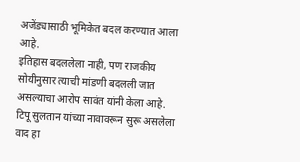अजेंड्यासाठी भूमिकेत बदल करण्यात आला आहे.
इतिहास बदललेला नाही, पण राजकीय सोयीनुसार त्याची मांडणी बदलली जात असल्याचा आरोप सावंत यांनी केला आहे. टिपू सुलतान यांच्या नावावरून सुरू असलेला वाद हा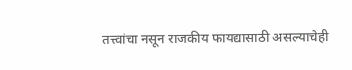तत्त्वांचा नसून राजकीय फायद्यासाठी असल्याचेही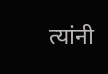त्यांनी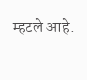म्हटले आहे.